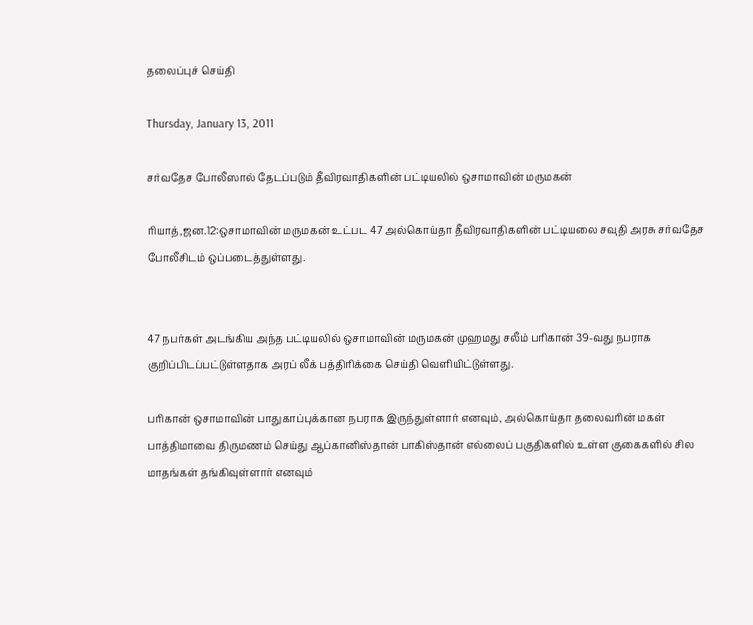தலைப்புச் செய்தி

Thursday, January 13, 2011

சர்வதேச போலீஸால் தேடப்படும் தீவிரவாதிகளின் பட்டியலில் ஒசாமாவின் மருமகன்

ரியாத்,ஜன.12:ஒசாமாவின் மருமகன் உட்பட 47 அல்கொய்தா தீவிரவாதிகளின் பட்டியலை சவுதி அரசு சர்வதேச போலீசிடம் ஒப்படைத்துள்ளது.


47 நபர்கள் அடங்கிய அந்த பட்டியலில் ஒசாமாவின் மருமகன் முஹமது சலீம் பரிகான் 39-வது நபராக குறிப்பிடப்பட்டுள்ளதாக அரப் லீக் பத்திரிக்கை செய்தி வெளியிட்டுள்ளது.

பரிகான் ஒசாமாவின் பாதுகாப்புக்கான நபராக இருந்துள்ளார் எனவும், அல்கொய்தா தலைவரின் மகள் பாத்திமாவை திருமணம் செய்து ஆப்கானிஸ்தான் பாகிஸ்தான் எல்லைப் பகுதிகளில் உள்ள குகைகளில் சில மாதங்கள் தங்கிவுள்ளார் எனவும்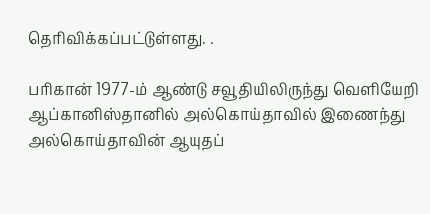தெரிவிக்கப்பட்டுள்ளது. .

பரிகான் 1977-ம் ஆண்டு சவூதியிலிருந்து வெளியேறி ஆப்கானிஸ்தானில் அல்கொய்தாவில் இணைந்து அல்கொய்தாவின் ஆயுதப்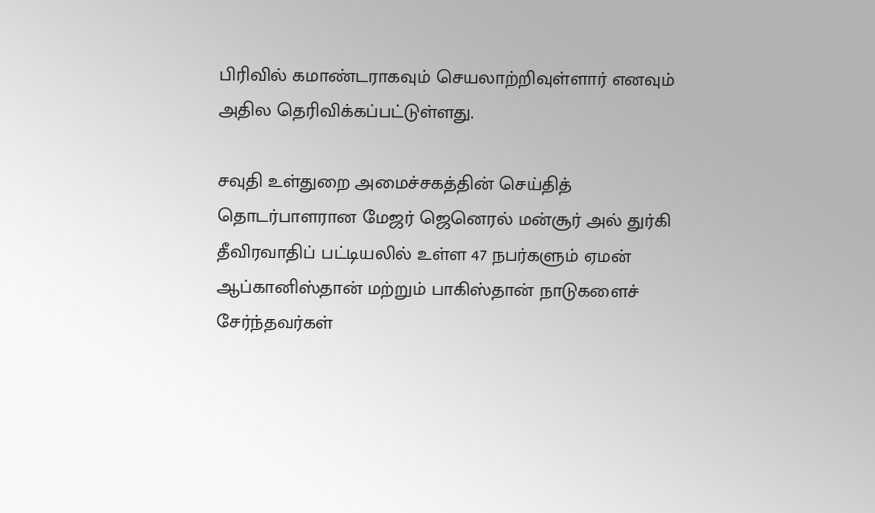பிரிவில் கமாண்டராகவும் செயலாற்றிவுள்ளார் எனவும் அதில தெரிவிக்கப்பட்டுள்ளது.

சவுதி உள்துறை அமைச்சகத்தின் செய்தித் தொடர்பாளரான மேஜர் ஜெனெரல் மன்சூர் அல் துர்கி தீவிரவாதிப் பட்டியலில் உள்ள 47 நபர்களும் ஏமன் ஆப்கானிஸ்தான் மற்றும் பாகிஸ்தான் நாடுகளைச் சேர்ந்தவர்கள்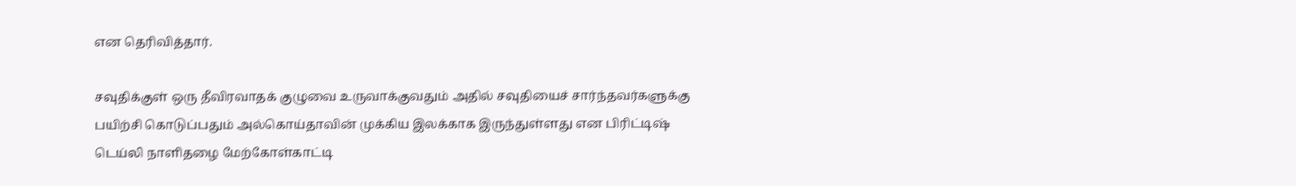என தெரிவித்தார்.

சவுதிக்குள் ஒரு தீவிரவாதக் குழுவை உருவாக்குவதும் அதில் சவுதியைச் சார்ந்தவர்களுக்கு பயிற்சி கொடுப்பதும் அல்கொய்தாவின் முக்கிய இலக்காக இருந்துள்ளது என பிரிட்டிஷ் டெய்லி நாளிதழை மேற்கோள்காட்டி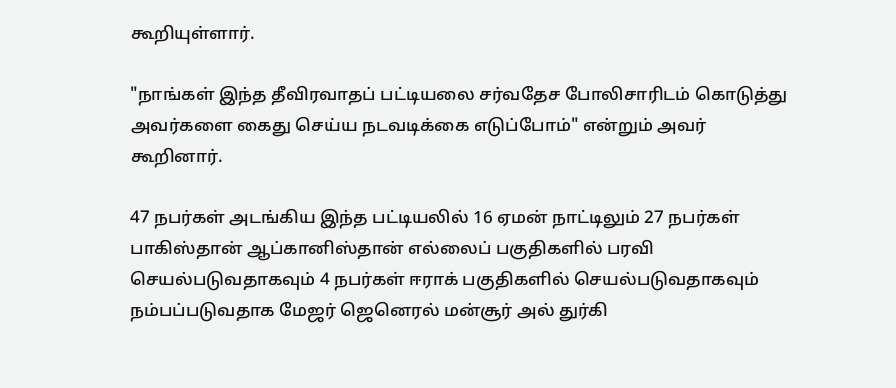கூறியுள்ளார்.

"நாங்கள் இந்த தீவிரவாதப் பட்டியலை சர்வதேச போலிசாரிடம் கொடுத்து அவர்களை கைது செய்ய நடவடிக்கை எடுப்போம்" என்றும் அவர் கூறினார்.

47 நபர்கள் அடங்கிய இந்த பட்டியலில் 16 ஏமன் நாட்டிலும் 27 நபர்கள் பாகிஸ்தான் ஆப்கானிஸ்தான் எல்லைப் பகுதிகளில் பரவி செயல்படுவதாகவும் 4 நபர்கள் ஈராக் பகுதிகளில் செயல்படுவதாகவும் நம்பப்படுவதாக மேஜர் ஜெனெரல் மன்சூர் அல் துர்கி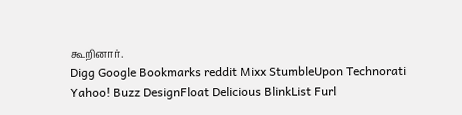கூறினார்.
Digg Google Bookmarks reddit Mixx StumbleUpon Technorati Yahoo! Buzz DesignFloat Delicious BlinkList Furl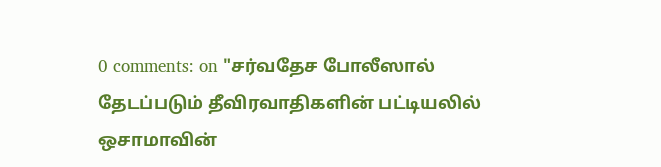0 comments: on "சர்வதேச போலீஸால் தேடப்படும் தீவிரவாதிகளின் பட்டியலில் ஒசாமாவின்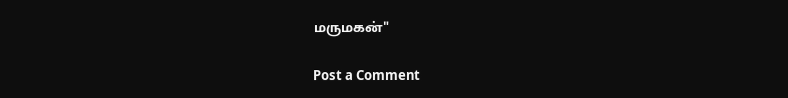மருமகன்"

Post a Comment